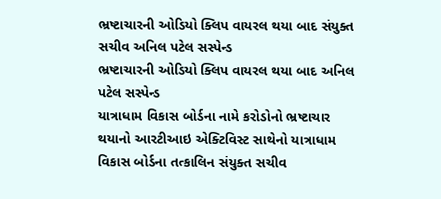ભ્રષ્ટાચારની ઓડિયો ક્લિપ વાયરલ થયા બાદ સંયુક્ત સચીવ અનિલ પટેલ સસ્પેન્ડ
ભ્રષ્ટાચારની ઓડિયો ક્લિપ વાયરલ થયા બાદ અનિલ પટેલ સસ્પેન્ડ
યાત્રાધામ વિકાસ બોર્ડના નામે કરોડોનો ભ્રષ્ટાચાર થયાનો આરટીઆઇ એક્ટિવિસ્ટ સાથેનો યાત્રાધામ વિકાસ બોર્ડના તત્કાલિન સંયુક્ત સચીવ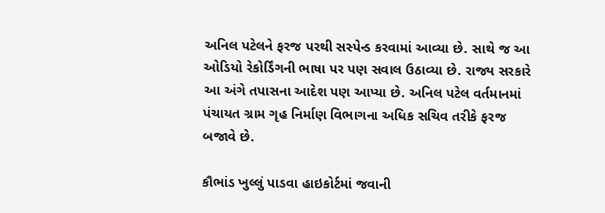અનિલ પટેલને ફરજ પરથી સસ્પેન્ડ કરવામાં આવ્યા છે. સાથે જ આ ઓડિયો રેકોર્ડિંગની ભાષા પર પણ સવાલ ઉઠાવ્યા છે. રાજ્ય સરકારે આ અંગે તપાસના આદેશ પણ આપ્યા છે. અનિલ પટેલ વર્તમાનમાં પંચાયત ગ્રામ ગૃહ નિર્માણ વિભાગના અધિક સચિવ તરીકે ફરજ બજાવે છે.

કૌભાંડ ખુલ્લું પાડવા હાઇકોર્ટમાં જવાની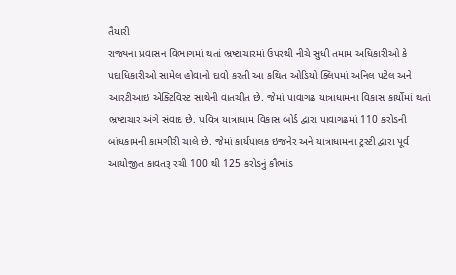તૈયારી
રાજ્યના પ્રવાસન વિભાગમાં થતાં ભ્રષ્ટાચારમાં ઉપરથી નીચે સુધી તમામ અધિકારીઓ કે પદાધિકારીઓ સામેલ હોવાનો દાવો કરતી આ કથિત ઓડિયો ક્લિપમાં અનિલ પટેલ અને આરટીઆઇ એક્ટિવિસ્ટ સાથેની વાતચીત છે. જેમાં પાવાગઢ યાત્રાધામના વિકાસ કાર્યોમાં થતાં ભ્રષ્ટાચાર અંગે સંવાદ છે. પવિત્ર યાત્રાધામ વિકાસ બોર્ડ દ્વારા પાવાગઢમાં 110 કરોડની બાંધકામની કામગીરી ચાલે છે. જેમાં કાર્યપાલક ઇજનેર અને યાત્રાધામના ટ્રસ્ટી દ્વારા પૂર્વ આયોજીત કાવતરૂ રચી 100 થી 125 કરોડનું કૌભાંડ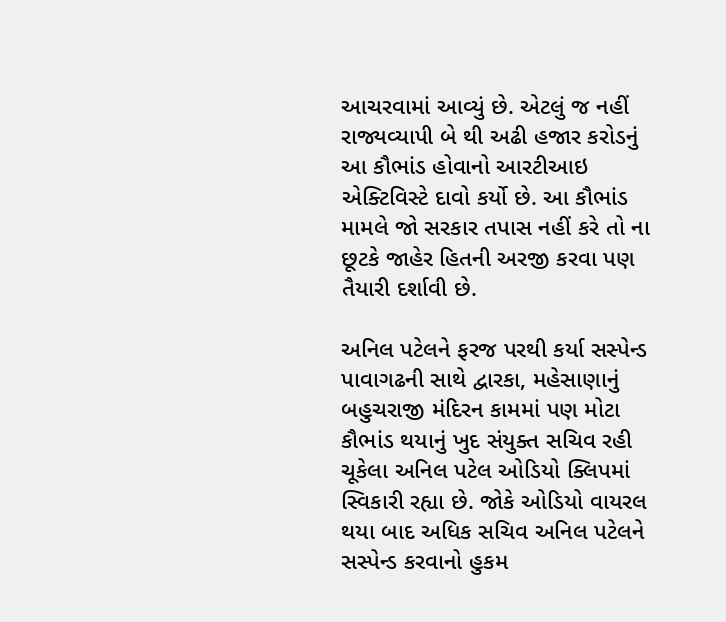આચરવામાં આવ્યું છે. એટલું જ નહીં રાજ્યવ્યાપી બે થી અઢી હજાર કરોડનું આ કૌભાંડ હોવાનો આરટીઆઇ એક્ટિવિસ્ટે દાવો કર્યો છે. આ કૌભાંડ મામલે જો સરકાર તપાસ નહીં કરે તો ના છૂટકે જાહેર હિતની અરજી કરવા પણ તૈયારી દર્શાવી છે.

અનિલ પટેલને ફરજ પરથી કર્યા સસ્પેન્ડ
પાવાગઢની સાથે દ્વારકા, મહેસાણાનું બહુચરાજી મંદિરન કામમાં પણ મોટા કૌભાંડ થયાનું ખુદ સંયુક્ત સચિવ રહી ચૂકેલા અનિલ પટેલ ઓડિયો ક્લિપમાં સ્વિકારી રહ્યા છે. જોકે ઓડિયો વાયરલ થયા બાદ અધિક સચિવ અનિલ પટેલને સસ્પેન્ડ કરવાનો હુકમ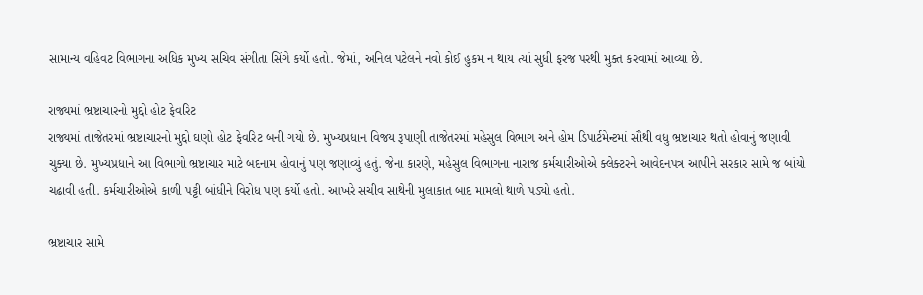સામાન્ય વહિવટ વિભાગના અધિક મુખ્ય સચિવ સંગીતા સિંગે કર્યો હતો. જેમાં, અનિલ પટેલને નવો કોઈ હુકમ ન થાય ત્યાં સુધી ફરજ પરથી મુક્ત કરવામાં આવ્યા છે.

રાજ્યમાં ભ્રષ્ટાચારનો મુદ્દો હોટ ફેવરિટ
રાજ્યમાં તાજેતરમાં ભ્રષ્ટાચારનો મુદ્દો ઘણો હોટ ફેવરિટ બની ગયો છે. મુખ્યપ્રધાન વિજય રૂપાણી તાજેતરમાં મહેસુલ વિભાગ અને હોમ ડિપાર્ટમેન્ટમાં સૌથી વધુ ભ્રષ્ટાચાર થતો હોવાનું જણાવી ચુક્યા છે. મુખ્યપ્રધાને આ વિભાગો ભ્રષ્ટાચાર માટે બદનામ હોવાનું પણ જણાવ્યું હતું. જેના કારણે, મહેસુલ વિભાગના નારાજ કર્મચારીઓએ ક્લેક્ટરને આવેદનપત્ર આપીને સરકાર સામે જ બાંયો ચઢાવી હતી. કર્મચારીઓએ કાળી પટ્ટી બાંધીને વિરોધ પણ કર્યો હતો. આખરે સચીવ સાથેની મુલાકાત બાદ મામલો થાળે પડ્યો હતો.

ભ્રષ્ટાચાર સામે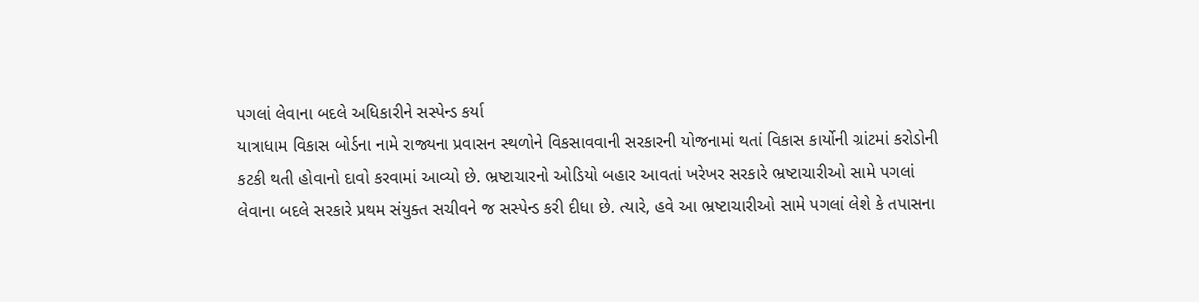પગલાં લેવાના બદલે અધિકારીને સસ્પેન્ડ કર્યા
યાત્રાધામ વિકાસ બોર્ડના નામે રાજ્યના પ્રવાસન સ્થળોને વિકસાવવાની સરકારની યોજનામાં થતાં વિકાસ કાર્યોની ગ્રાંટમાં કરોડોની કટકી થતી હોવાનો દાવો કરવામાં આવ્યો છે. ભ્રષ્ટાચારનો ઓડિયો બહાર આવતાં ખરેખર સરકારે ભ્રષ્ટાચારીઓ સામે પગલાં લેવાના બદલે સરકારે પ્રથમ સંયુક્ત સચીવને જ સસ્પેન્ડ કરી દીધા છે. ત્યારે, હવે આ ભ્રષ્ટાચારીઓ સામે પગલાં લેશે કે તપાસના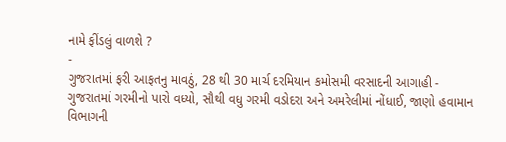નામે ફીંડલું વાળશે ?
-
ગુજરાતમાં ફરી આફતનુ માવઠું, 28 થી 30 માર્ચ દરમિયાન કમોસમી વરસાદની આગાહી -
ગુજરાતમાં ગરમીનો પારો વધ્યો, સૌથી વધુ ગરમી વડોદરા અને અમરેલીમાં નોંધાઈ, જાણો હવામાન વિભાગની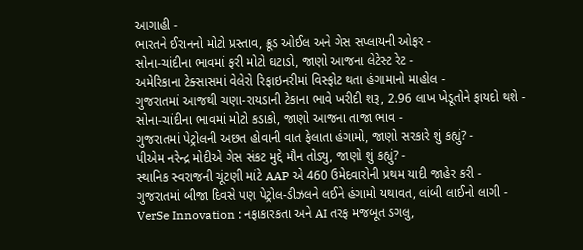આગાહી -
ભારતને ઈરાનનો મોટો પ્રસ્તાવ, ક્રૂડ ઓઈલ અને ગેસ સપ્લાયની ઓફર -
સોના-ચાંદીના ભાવમાં ફરી મોટો ઘટાડો, જાણો આજના લેટેસ્ટ રેટ -
અમેરિકાના ટેક્સાસમાં વેલેરો રિફાઇનરીમાં વિસ્ફોટ થતા હંગામાનો માહોલ -
ગુજરાતમાં આજથી ચણા-રાયડાની ટેકાના ભાવે ખરીદી શરૂ, 2.96 લાખ ખેડૂતોને ફાયદો થશે -
સોના-ચાંદીના ભાવમાં મોટો કડાકો, જાણો આજના તાજા ભાવ -
ગુજરાતમાં પેટ્રોલની અછત હોવાની વાત ફેલાતા હંગામો, જાણો સરકારે શું કહ્યું? -
પીએમ નરેન્દ્ર મોદીએ ગેસ સંકટ મુદ્દે મૌન તોડ્યુ, જાણો શું કહ્યું? -
સ્થાનિક સ્વરાજની ચૂંટણી માંટે AAP એ 460 ઉમેદવારોની પ્રથમ યાદી જાહેર કરી -
ગુજરાતમાં બીજા દિવસે પણ પેટ્રોલ-ડીઝલને લઈને હંગામો યથાવત, લાંબી લાઈનો લાગી -
VerSe Innovation : નફાકારકતા અને AI તરફ મજબૂત ડગલુ,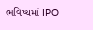ભવિષ્યમાં IPO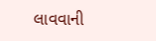લાવવાની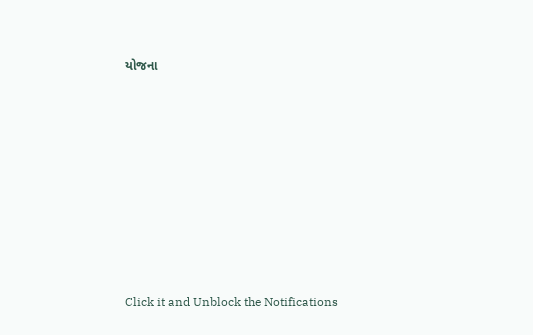યોજના









Click it and Unblock the Notifications